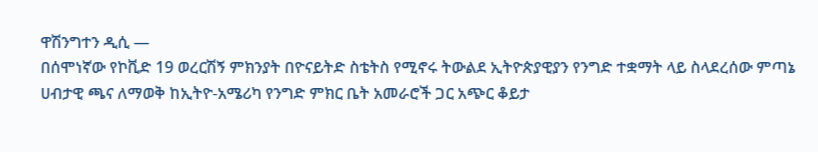ዋሽንግተን ዲሲ —
በሰሞነኛው የኮቪድ 19 ወረርሽኝ ምክንያት በዮናይትድ ስቴትስ የሚኖሩ ትውልደ ኢትዮጵያዊያን የንግድ ተቋማት ላይ ስላደረሰው ምጣኔ ሀብታዊ ጫና ለማወቅ ከኢትዮ-አሜሪካ የንግድ ምክር ቤት አመራሮች ጋር አጭር ቆይታ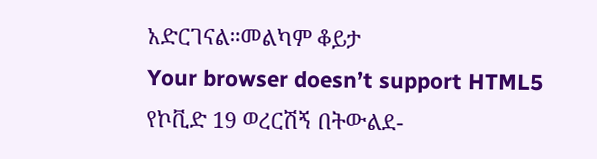አድርገናል።መልካም ቆይታ
Your browser doesn’t support HTML5
የኮቪድ 19 ወረርሽኝ በትውልደ-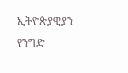ኢትዮጵያዊያን የንግድ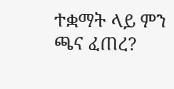ተቋማት ላይ ምን ጫና ፈጠረ?